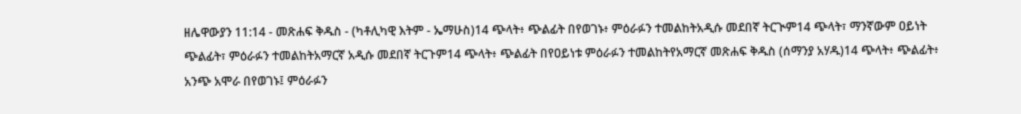ዘሌዋውያን 11:14 - መጽሐፍ ቅዱስ - (ካቶሊካዊ እትም - ኤማሁስ)14 ጭላት፥ ጭልፊት በየወገኑ፥ ምዕራፉን ተመልከትአዲሱ መደበኛ ትርጒም14 ጭላት፣ ማንኛውም ዐይነት ጭልፊት፣ ምዕራፉን ተመልከትአማርኛ አዲሱ መደበኛ ትርጉም14 ጭላት፥ ጭልፊት በየዐይነቱ ምዕራፉን ተመልከትየአማርኛ መጽሐፍ ቅዱስ (ሰማንያ አሃዱ)14 ጭላት፥ ጭልፊት፥ አንጭ አሞራ በየወገኑ፤ ምዕራፉን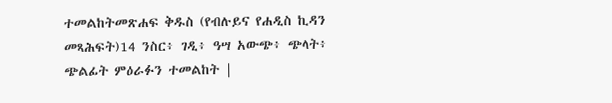ተመልከትመጽሐፍ ቅዱስ (የብሉይና የሐዲስ ኪዳን መጻሕፍት)14 ንስር፥ ገዲ፥ ዓሣ አውጭ፥ ጭላት፥ ጭልፊት ምዕራፉን ተመልከት |